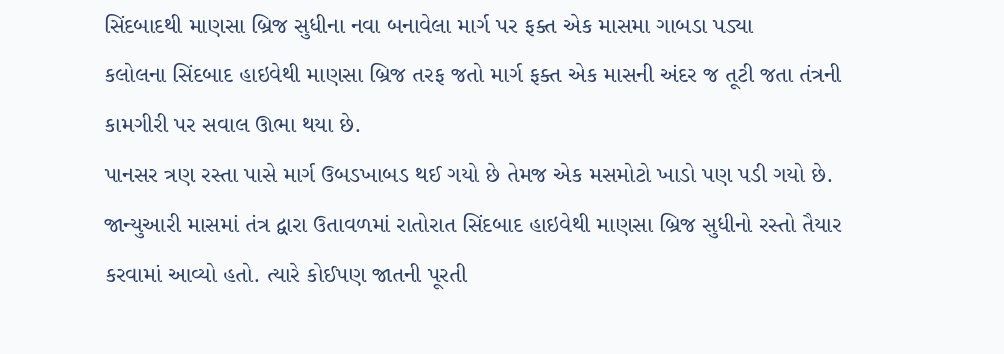સિંદબાદથી માણસા બ્રિજ સુધીના નવા બનાવેલા માર્ગ પર ફક્ત એક માસમા ગાબડા પડ્યા
કલોલના સિંદબાદ હાઇવેથી માણસા બ્રિજ તરફ જતો માર્ગ ફક્ત એક માસની અંદર જ તૂટી જતા તંત્રની કામગીરી પર સવાલ ઊભા થયા છે.
પાનસર ત્રણ રસ્તા પાસે માર્ગ ઉબડખાબડ થઈ ગયો છે તેમજ એક મસમોટો ખાડો પણ પડી ગયો છે. જાન્યુઆરી માસમાં તંત્ર દ્વારા ઉતાવળમાં રાતોરાત સિંદબાદ હાઇવેથી માણસા બ્રિજ સુધીનો રસ્તો તૈયાર કરવામાં આવ્યો હતો. ત્યારે કોઈપણ જાતની પૂરતી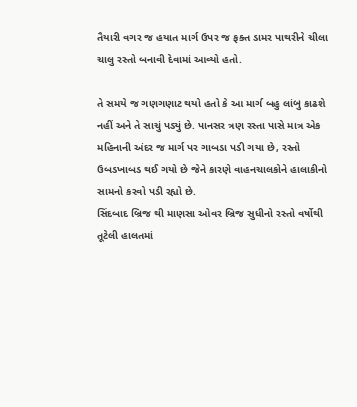તૈયારી વગર જ હયાત માર્ગ ઉપર જ ફક્ત ડામર પાથરીને ચીલા ચાલુ રસ્તો બનાવી દેવામાં આવ્યો હતો.

તે સમયે જ ગણગણાટ થયો હતો કે આ માર્ગ બહુ લાંબુ કાઢશે નહીં અને તે સાચું પડ્યું છે. પાનસર ત્રણ રસ્તા પાસે માત્ર એક મહિનાની અંદર જ માર્ગ પર ગાબડા પડી ગયા છે, રસ્તો ઉબડખાબડ થઈ ગયો છે જેને કારણે વાહનચાલકોને હાલાકીનો સામનો કરવો પડી રહ્યો છે.
સિંદબાદ બ્રિજ થી માણસા ઓવર બ્રિજ સુધીનો રસ્તો વર્ષોથી તૂટેલી હાલતમાં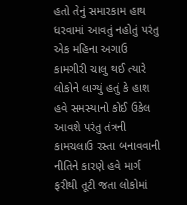હતો તેનું સમારકામ હાથ ધરવામાં આવતું નહોતું પરંતુ એક મહિના અગાઉ કામગીરી ચાલુ થઈ ત્યારે લોકોને લાગ્યું હતું કે હાશ હવે સમસ્યાનો કોઈ ઉકેલ આવશે પરંતુ તંત્રની કામચલાઉ રસ્તા બનાવવાની નીતિને કારણે હવે માર્ગ ફરીથી તૂટી જતા લોકોમાં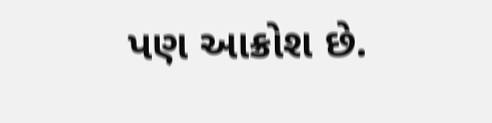પણ આક્રોશ છે.